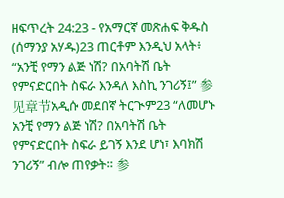ዘፍጥረት 24:23 - የአማርኛ መጽሐፍ ቅዱስ (ሰማንያ አሃዱ)23 ጠርቶም እንዲህ አላት፥ “አንቺ የማን ልጅ ነሽ? በአባትሽ ቤት የምናድርበት ስፍራ እንዳለ እስኪ ንገሪኝ፤” 参见章节አዲሱ መደበኛ ትርጒም23 “ለመሆኑ አንቺ የማን ልጅ ነሽ? በአባትሽ ቤት የምናድርበት ስፍራ ይገኝ እንደ ሆነ፣ እባክሽ ንገሪኝ” ብሎ ጠየቃት። 参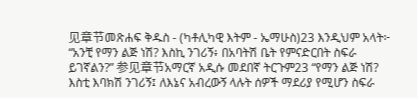见章节መጽሐፍ ቅዱስ - (ካቶሊካዊ እትም - ኤማሁስ)23 እንዲህም አላት፦ “አንቺ የማን ልጅ ነሽ? እስኪ ንገሪኝ፥ በአባትሽ ቤት የምናድርበት ስፍራ ይገኛልን?” 参见章节አማርኛ አዲሱ መደበኛ ትርጉም23 “የማን ልጅ ነሽ? እስቲ እባክሽ ንገሪኝ፤ ለእኔና አብረውኝ ላሉት ሰዎች ማደሪያ የሚሆን ስፍራ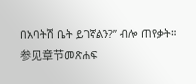በአባትሽ ቤት ይገኛልን?” ብሎ ጠየቃት። 参见章节መጽሐፍ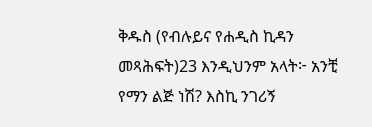ቅዱስ (የብሉይና የሐዲስ ኪዳን መጻሕፍት)23 እንዲህንም አላት፦ አንቺ የማን ልጅ ነሽ? እስኪ ንገሪኝ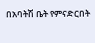በአባትሽ ቤት የምናድርበት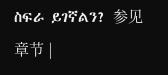ስፍራ ይገኛልን? 参见章节 |